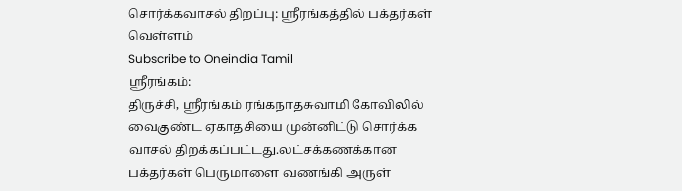சொர்க்கவாசல் திறப்பு: ஸ்ரீரங்கத்தில் பக்தர்கள் வெள்ளம்
Subscribe to Oneindia Tamil
ஸ்ரீரங்கம்:
திருச்சி, ஸ்ரீரங்கம் ரங்கநாதசுவாமி கோவிலில் வைகுண்ட ஏகாதசியை முன்னிட்டு சொர்க்க வாசல் திறக்கப்பட்டது.லட்சக்கணக்கான பக்தர்கள் பெருமாளை வணங்கி அருள்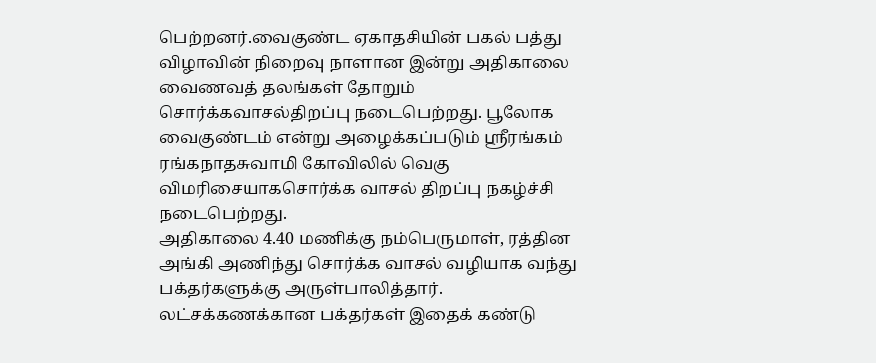பெற்றனர்.வைகுண்ட ஏகாதசியின் பகல் பத்து விழாவின் நிறைவு நாளான இன்று அதிகாலை வைணவத் தலங்கள் தோறும் சொர்க்கவாசல்திறப்பு நடைபெற்றது. பூலோக வைகுண்டம் என்று அழைக்கப்படும் ஸ்ரீரங்கம் ரங்கநாதசுவாமி கோவிலில் வெகு விமரிசையாகசொர்க்க வாசல் திறப்பு நகழ்ச்சி நடைபெற்றது.
அதிகாலை 4.40 மணிக்கு நம்பெருமாள், ரத்தின அங்கி அணிந்து சொர்க்க வாசல் வழியாக வந்து பக்தர்களுக்கு அருள்பாலித்தார். லட்சக்கணக்கான பக்தர்கள் இதைக் கண்டு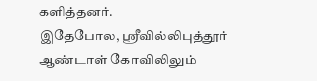களித்தனர்.
இதேபோல, ஸ்ரீவில்லிபுத்தூர் ஆண்டாள் கோவிலிலும்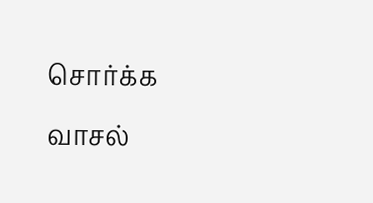சொர்க்க வாசல்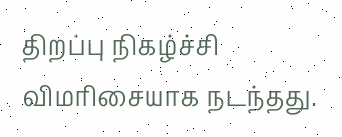திறப்பு நிகழ்ச்சி விமரிசையாக நடந்தது.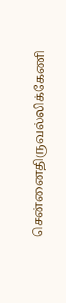சென்னைதிருவல்லிக்கேணி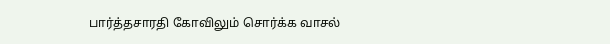பார்த்தசாரதி கோவிலும் சொர்க்க வாசல்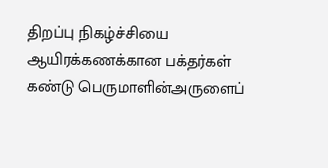திறப்பு நிகழ்ச்சியை ஆயிரக்கணக்கான பக்தர்கள் கண்டு பெருமாளின்அருளைப்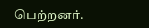பெற்றனர்.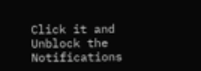Click it and Unblock the Notifications